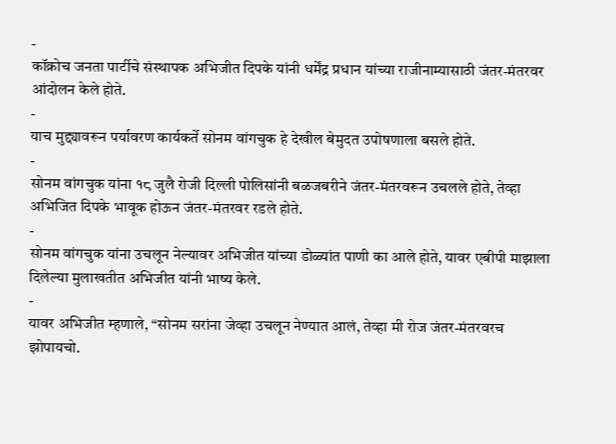-
कॉक्रोच जनता पार्टीचे संस्थापक अभिजीत दिपके यांनी धर्मेंद्र प्रधान यांच्या राजीनाम्यासाठी जंतर-मंतरवर आंदोलन केले होते.
-
याच मुद्द्यावरून पर्यावरण कार्यकर्ते सोनम वांगचुक हे देखील बेमुदत उपोषणाला बसले होते.
-
सोनम वांगचुक यांना १८ जुलै रोजी दिल्ली पोलिसांनी बळजबरीने जंतर-मंतरवरून उचलले होते, तेव्हा अभिजित दिपके भावूक होऊन जंतर-मंतरवर रडले होते.
-
सोनम वांगचुक यांना उचलून नेल्यावर अभिजीत यांच्या डोळ्यांत पाणी का आले होते, यावर एबीपी माझाला दिलेल्या मुलाखतीत अभिजीत यांनी भाष्य केले.
-
यावर अभिजीत म्हणाले, “सोनम सरांना जेव्हा उचलून नेण्यात आलं, तेव्हा मी रोज जंतर-मंतरवरच झोपायचो.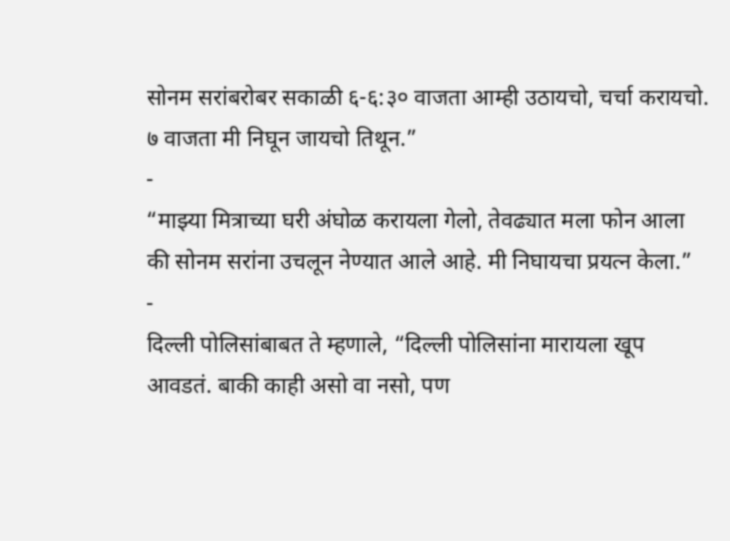सोनम सरांबरोबर सकाळी ६-६:३० वाजता आम्ही उठायचो, चर्चा करायचो. ७ वाजता मी निघून जायचो तिथून.”
-
“माझ्या मित्राच्या घरी अंघोळ करायला गेलो, तेवढ्यात मला फोन आला की सोनम सरांना उचलून नेण्यात आले आहे. मी निघायचा प्रयत्न केला.”
-
दिल्ली पोलिसांबाबत ते म्हणाले, “दिल्ली पोलिसांना मारायला खूप आवडतं. बाकी काही असो वा नसो, पण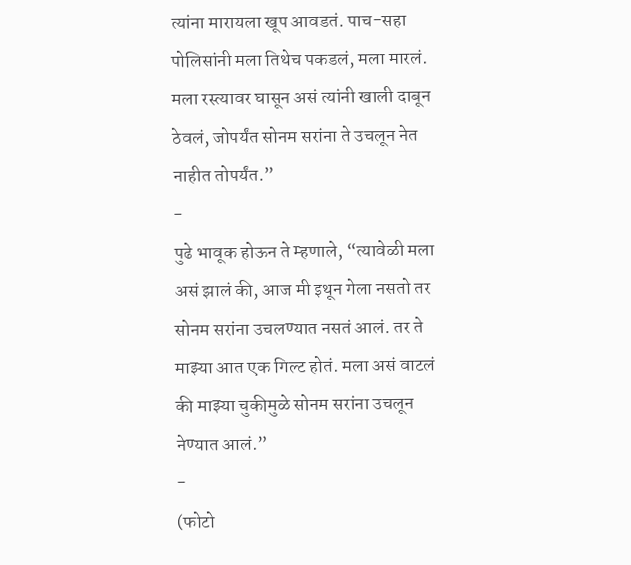त्यांना मारायला खूप आवडतं. पाच-सहा पोलिसांनी मला तिथेच पकडलं, मला मारलं. मला रस्त्यावर घासून असं त्यांनी खाली दाबून ठेवलं, जोपर्यंत सोनम सरांना ते उचलून नेत नाहीत तोपर्यंत.”
-
पुढे भावूक होऊन ते म्हणाले, “त्यावेळी मला असं झालं की, आज मी इथून गेला नसतो तर सोनम सरांना उचलण्यात नसतं आलं. तर ते माझ्या आत एक गिल्ट होतं. मला असं वाटलं की माझ्या चुकीमुळे सोनम सरांना उचलून नेण्यात आलं.”
-
(फोटो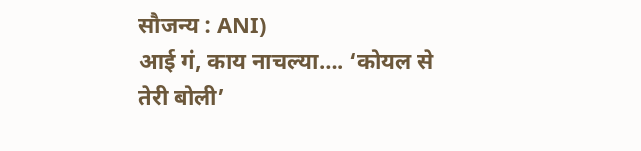सौजन्य : ANI)
आई गं, काय नाचल्या…. ‘कोयल से तेरी बोली’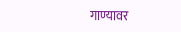गाण्यावर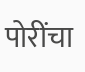पोरींचा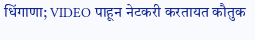धिंगाणा; VIDEO पाहून नेटकरी करतायत कौतुक